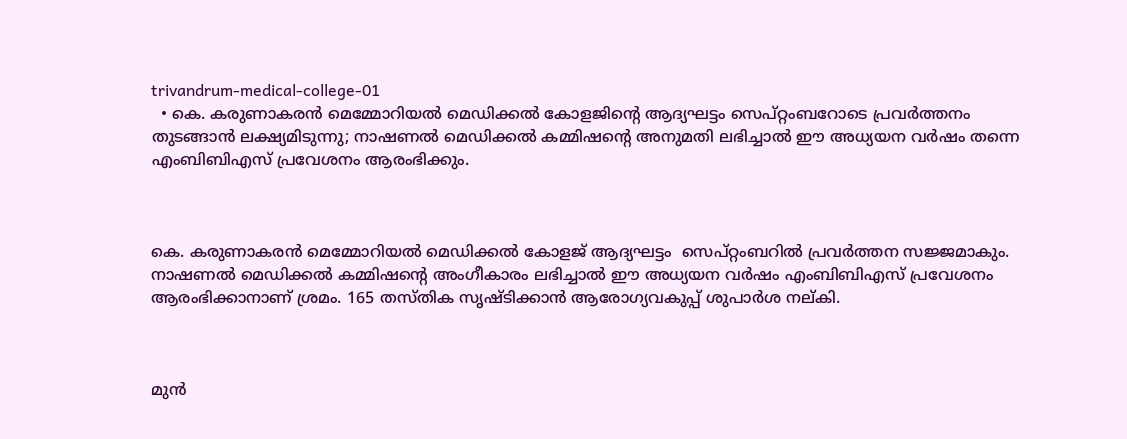trivandrum-medical-college-01
  • കെ. കരുണാകരൻ മെമ്മോറിയൽ മെഡിക്കൽ കോളജിന്റെ ആദ്യഘട്ടം സെപ്റ്റംബറോടെ പ്രവർത്തനം തുടങ്ങാൻ ലക്ഷ്യമിടുന്നു; നാഷണൽ മെഡിക്കൽ കമ്മിഷന്റെ അനുമതി ലഭിച്ചാൽ ഈ അധ്യയന വർഷം തന്നെ എംബിബിഎസ് പ്രവേശനം ആരംഭിക്കും.



കെ. കരുണാകരന്‍ മെമ്മോറിയല്‍ മെഡിക്കല്‍ കോളജ് ആദ്യഘട്ടം  സെപ്റ്റംബറില്‍ പ്രവര്‍ത്തന സജ്ജമാകും. നാഷണല്‍ മെഡിക്കല്‍ കമ്മിഷന്‍റെ അംഗീകാരം ലഭിച്ചാല്‍ ഈ അധ്യയന വര്‍ഷം എംബിബിഎസ് പ്രവേശനം ആരംഭിക്കാനാണ് ശ്രമം. 165 തസ്തിക സൃഷ്ടിക്കാന്‍ ആരോഗ്യവകുപ്പ് ശുപാര്‍ശ നല്കി.



മുന്‍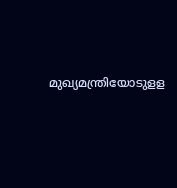മുഖ്യമന്ത്രിയോടുളള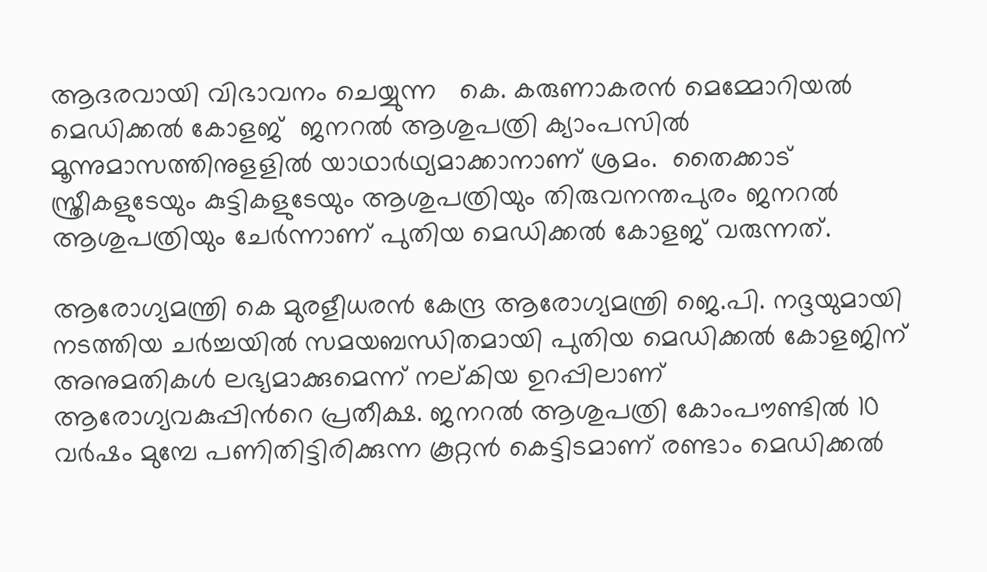ആദരവായി വിഭാവനം ചെയ്യുന്ന   കെ. കരുണാകരന്‍ മെമ്മോറിയല്‍ മെഡിക്കല്‍ കോളജ്  ജനറല്‍ ആശുപത്രി ക്യാംപസില്‍ മൂന്നുമാസത്തിനുളളില്‍ യാഥാര്‍ഥ്യമാക്കാനാണ് ശ്രമം.  തൈക്കാട് സ്ത്രീകളുടേയും കുട്ടികളുടേയും ആശുപത്രിയും തിരുവനന്തപുരം ജനറല്‍ ആശുപത്രിയും ചേര്‍ന്നാണ് പുതിയ മെഡിക്കല്‍ കോളജ് വരുന്നത്.

ആരോഗ്യമന്ത്രി കെ മുരളീധരന്‍ കേന്ദ്ര ആരോഗ്യമന്ത്രി ജെ.പി. നദ്ദയുമായി നടത്തിയ ചര്‍ച്ചയില്‍ സമയബന്ധിതമായി പുതിയ മെഡിക്കല്‍ കോളജിന് അനുമതികള്‍ ലഭ്യമാക്കുമെന്ന് നല്കിയ ഉറപ്പിലാണ് ആരോഗ്യവകുപ്പിന്‍റെ പ്രതീക്ഷ. ജനറല്‍ ആശുപത്രി കോംപൗണ്ടില്‍ 10 വര്‍ഷം മുമ്പേ പണിതിട്ടിരിക്കുന്ന കൂറ്റന്‍ കെട്ടിടമാണ് രണ്ടാം മെഡിക്കല്‍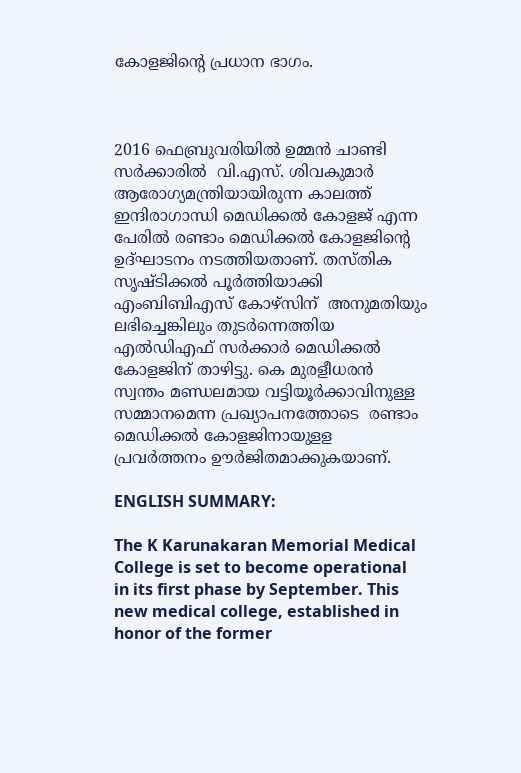കോളജിന്‍റെ പ്രധാന ഭാഗം.



2016 ഫെബ്രുവരിയില്‍ ഉമ്മന്‍ ചാണ്ടി സര്‍ക്കാരില്‍  വി.എസ്. ശിവകുമാര്‍ ആരോഗ്യമന്ത്രിയായിരുന്ന കാലത്ത് ഇന്ദിരാഗാന്ധി മെഡിക്കല്‍ കോളജ് എന്ന പേരില്‍ രണ്ടാം മെഡിക്കല്‍ കോളജിന്‍റെ ഉദ്ഘാടനം നടത്തിയതാണ്. തസ്തിക സൃഷ്ടിക്കല്‍ പൂര്‍ത്തിയാക്കി എംബിബിഎസ് കോഴ്സിന്  അനുമതിയും ലഭിച്ചെങ്കിലും തുടര്‍ന്നെത്തിയ എല്‍ഡിഎഫ് സര്‍ക്കാര്‍ മെഡിക്കല്‍ കോളജിന് താഴിട്ടു. കെ മുരളീധരന്‍  സ്വന്തം മണ്ഡലമായ വട്ടിയൂര്‍ക്കാവിനുള്ള  സമ്മാനമെന്ന പ്രഖ്യാപനത്തോടെ  രണ്ടാം മെഡിക്കല്‍ കോളജിനായുളള പ്രവര്‍ത്തനം ഊര്‍ജിതമാക്കുകയാണ്.

ENGLISH SUMMARY:

The K Karunakaran Memorial Medical College is set to become operational in its first phase by September. This new medical college, established in honor of the former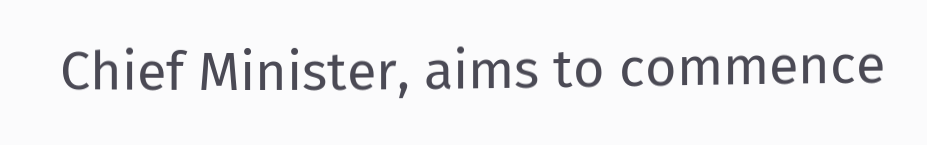Chief Minister, aims to commence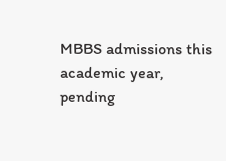MBBS admissions this academic year, pending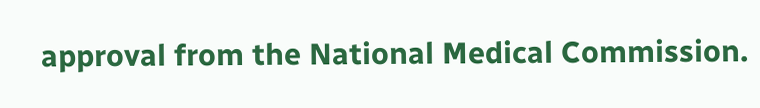approval from the National Medical Commission.